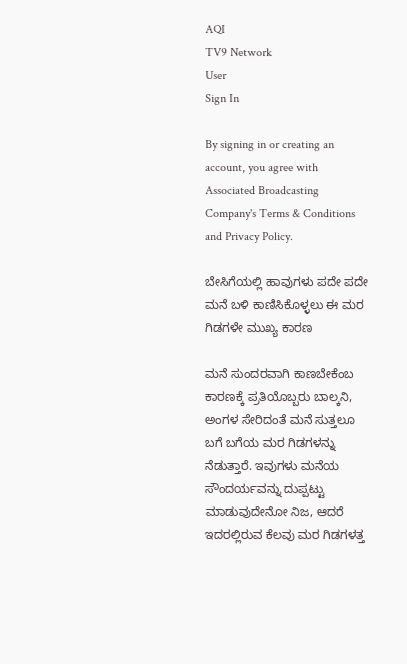AQI
TV9 Network
User
Sign In

By signing in or creating an account, you agree with Associated Broadcasting Company's Terms & Conditions and Privacy Policy.

ಬೇಸಿಗೆಯಲ್ಲಿ ಹಾವುಗಳು ಪದೇ ಪದೇ ಮನೆ ಬಳಿ ಕಾಣಿಸಿಕೊಳ್ಳಲು ಈ ಮರ ಗಿಡಗಳೇ ಮುಖ್ಯ ಕಾರಣ

ಮನೆ ಸುಂದರವಾಗಿ ಕಾಣಬೇಕೆಂಬ ಕಾರಣಕ್ಕೆ ಪ್ರತಿಯೊಬ್ಬರು ಬಾಲ್ಕನಿ, ಅಂಗಳ ಸೇರಿದಂತೆ ಮನೆ ಸುತ್ತಲೂ ಬಗೆ ಬಗೆಯ ಮರ ಗಿಡಗಳನ್ನು ನೆಡುತ್ತಾರೆ. ಇವುಗಳು ಮನೆಯ ಸೌಂದರ್ಯವನ್ನು ದುಪ್ಪಟ್ಟು ಮಾಡುವುದೇನೋ ನಿಜ, ಆದರೆ ಇದರಲ್ಲಿರುವ ಕೆಲವು ಮರ ಗಿಡಗಳತ್ತ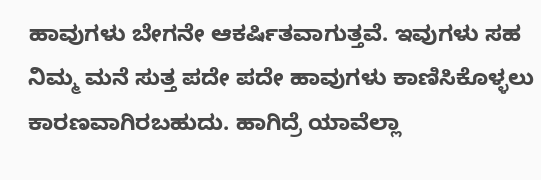ಹಾವುಗಳು ಬೇಗನೇ ಆಕರ್ಷಿತವಾಗುತ್ತವೆ. ಇವುಗಳು ಸಹ ನಿಮ್ಮ ಮನೆ ಸುತ್ತ ಪದೇ ಪದೇ ಹಾವುಗಳು ಕಾಣಿಸಿಕೊಳ್ಳಲು ಕಾರಣವಾಗಿರಬಹುದು. ಹಾಗಿದ್ರೆ ಯಾವೆಲ್ಲಾ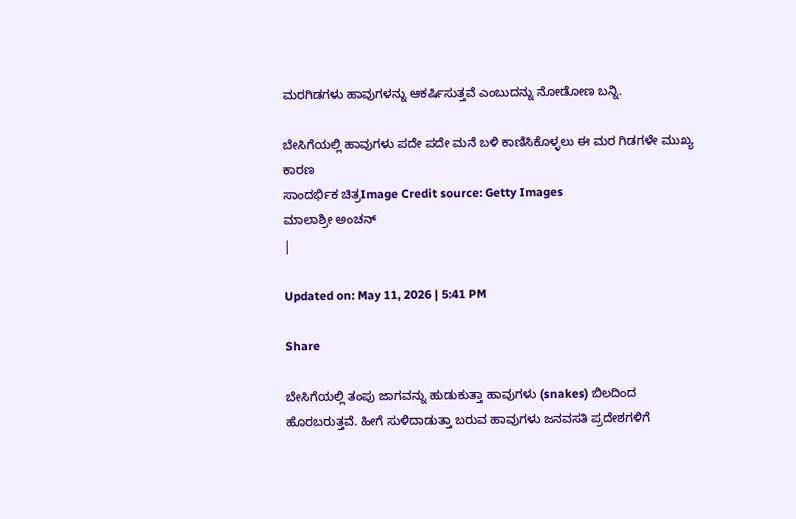ಮರಗಿಡಗಳು ಹಾವುಗಳನ್ನು ಆಕರ್ಷಿಸುತ್ತವೆ ಎಂಬುದನ್ನು ನೋಡೋಣ ಬನ್ನಿ.

ಬೇಸಿಗೆಯಲ್ಲಿ ಹಾವುಗಳು ಪದೇ ಪದೇ ಮನೆ ಬಳಿ ಕಾಣಿಸಿಕೊಳ್ಳಲು ಈ ಮರ ಗಿಡಗಳೇ ಮುಖ್ಯ ಕಾರಣ
ಸಾಂದರ್ಭಿಕ ಚಿತ್ರImage Credit source: Getty Images
ಮಾಲಾಶ್ರೀ ಅಂಚನ್
|

Updated on: May 11, 2026 | 5:41 PM

Share

ಬೇಸಿಗೆಯಲ್ಲಿ ತಂಪು ಜಾಗವನ್ನು ಹುಡುಕುತ್ತಾ ಹಾವುಗಳು (snakes) ಬಿಲದಿಂದ ಹೊರಬರುತ್ತವೆ. ಹೀಗೆ ಸುಳಿದಾಡುತ್ತಾ ಬರುವ ಹಾವುಗಳು ಜನವಸತಿ ಪ್ರದೇಶಗಳಿಗೆ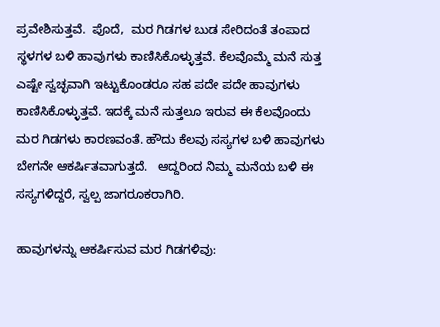ಪ್ರವೇಶಿಸುತ್ತವೆ.  ಪೊದೆ,  ಮರ ಗಿಡಗಳ ಬುಡ ಸೇರಿದಂತೆ ತಂಪಾದ ಸ್ಥಳಗಳ ಬಳಿ ಹಾವುಗಳು ಕಾಣಿಸಿಕೊಳ್ಳುತ್ತವೆ. ಕೆಲವೊಮ್ಮೆ ಮನೆ ಸುತ್ತ ಎಷ್ಟೇ ಸ್ವಚ್ಛವಾಗಿ ಇಟ್ಟುಕೊಂಡರೂ ಸಹ ಪದೇ ಪದೇ ಹಾವುಗಳು ಕಾಣಿಸಿಕೊಳ್ಳುತ್ತವೆ. ಇದಕ್ಕೆ ಮನೆ ಸುತ್ತಲೂ ಇರುವ ಈ ಕೆಲವೊಂದು ಮರ ಗಿಡಗಳು ಕಾರಣವಂತೆ. ಹೌದು ಕೆಲವು ಸಸ್ಯಗಳ ಬಳಿ ಹಾವುಗಳು ಬೇಗನೇ ಆಕರ್ಷಿತವಾಗುತ್ತದೆ.   ಆದ್ದರಿಂದ ನಿಮ್ಮ ಮನೆಯ ಬಳಿ ಈ ಸಸ್ಯಗಳಿದ್ದರೆ, ಸ್ವಲ್ಪ ಜಾಗರೂಕರಾಗಿರಿ.

ಹಾವುಗಳನ್ನು ಆಕರ್ಷಿಸುವ ಮರ ಗಿಡಗಳಿವು: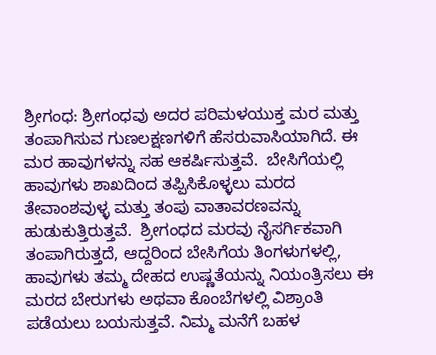ಶ್ರೀಗಂಧ: ಶ್ರೀಗಂಧವು ಅದರ ಪರಿಮಳಯುಕ್ತ ಮರ ಮತ್ತು ತಂಪಾಗಿಸುವ ಗುಣಲಕ್ಷಣಗಳಿಗೆ ಹೆಸರುವಾಸಿಯಾಗಿದೆ. ಈ ಮರ ಹಾವುಗಳನ್ನು ಸಹ ಆಕರ್ಷಿಸುತ್ತವೆ.  ಬೇಸಿಗೆಯಲ್ಲಿ ಹಾವುಗಳು ಶಾಖದಿಂದ ತಪ್ಪಿಸಿಕೊಳ್ಳಲು ಮರದ ತೇವಾಂಶವುಳ್ಳ ಮತ್ತು ತಂಪು ವಾತಾವರಣವನ್ನು ಹುಡುಕುತ್ತಿರುತ್ತವೆ.  ಶ್ರೀಗಂಧದ ಮರವು ನೈಸರ್ಗಿಕವಾಗಿ ತಂಪಾಗಿರುತ್ತದೆ, ಆದ್ದರಿಂದ ಬೇಸಿಗೆಯ ತಿಂಗಳುಗಳಲ್ಲಿ, ಹಾವುಗಳು ತಮ್ಮ ದೇಹದ ಉಷ್ಣತೆಯನ್ನು ನಿಯಂತ್ರಿಸಲು ಈ ಮರದ ಬೇರುಗಳು ಅಥವಾ ಕೊಂಬೆಗಳಲ್ಲಿ ವಿಶ್ರಾಂತಿ ಪಡೆಯಲು ಬಯಸುತ್ತವೆ. ನಿಮ್ಮ ಮನೆಗೆ ಬಹಳ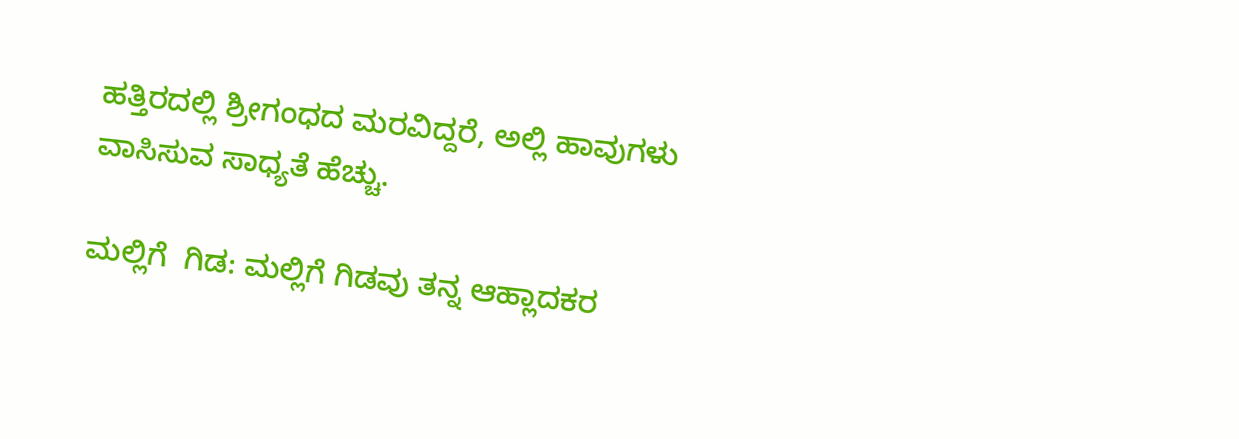ಹತ್ತಿರದಲ್ಲಿ ಶ್ರೀಗಂಧದ ಮರವಿದ್ದರೆ, ಅಲ್ಲಿ ಹಾವುಗಳು ವಾಸಿಸುವ ಸಾಧ್ಯತೆ ಹೆಚ್ಚು.

ಮಲ್ಲಿಗೆ  ಗಿಡ: ಮಲ್ಲಿಗೆ ಗಿಡವು ತನ್ನ ಆಹ್ಲಾದಕರ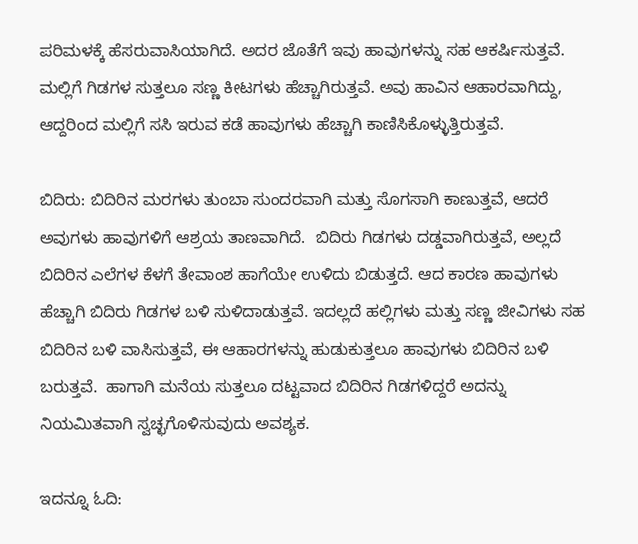ಪರಿಮಳಕ್ಕೆ ಹೆಸರುವಾಸಿಯಾಗಿದೆ. ಅದರ ಜೊತೆಗೆ ಇವು ಹಾವುಗಳನ್ನು ಸಹ ಆಕರ್ಷಿಸುತ್ತವೆ. ಮಲ್ಲಿಗೆ ಗಿಡಗಳ ಸುತ್ತಲೂ ಸಣ್ಣ ಕೀಟಗಳು ಹೆಚ್ಚಾಗಿರುತ್ತವೆ. ಅವು ಹಾವಿನ ಆಹಾರವಾಗಿದ್ದು, ಆದ್ದರಿಂದ ಮಲ್ಲಿಗೆ ಸಸಿ ಇರುವ ಕಡೆ ಹಾವುಗಳು ಹೆಚ್ಚಾಗಿ ಕಾಣಿಸಿಕೊಳ್ಳುತ್ತಿರುತ್ತವೆ.

ಬಿದಿರು: ಬಿದಿರಿನ ಮರಗಳು ತುಂಬಾ ಸುಂದರವಾಗಿ ಮತ್ತು ಸೊಗಸಾಗಿ ಕಾಣುತ್ತವೆ, ಆದರೆ ಅವುಗಳು ಹಾವುಗಳಿಗೆ ಆಶ್ರಯ ತಾಣವಾಗಿದೆ.  ಬಿದಿರು ಗಿಡಗಳು ದಡ್ಡವಾಗಿರುತ್ತವೆ, ಅಲ್ಲದೆ ಬಿದಿರಿನ ಎಲೆಗಳ ಕೆಳಗೆ ತೇವಾಂಶ ಹಾಗೆಯೇ ಉಳಿದು ಬಿಡುತ್ತದೆ. ಆದ ಕಾರಣ ಹಾವುಗಳು ಹೆಚ್ಚಾಗಿ ಬಿದಿರು ಗಿಡಗಳ ಬಳಿ ಸುಳಿದಾಡುತ್ತವೆ. ಇದಲ್ಲದೆ ಹಲ್ಲಿಗಳು ಮತ್ತು ಸಣ್ಣ ಜೀವಿಗಳು ಸಹ ಬಿದಿರಿನ ಬಳಿ ವಾಸಿಸುತ್ತವೆ, ಈ ಆಹಾರಗಳನ್ನು ಹುಡುಕುತ್ತಲೂ ಹಾವುಗಳು ಬಿದಿರಿನ ಬಳಿ ಬರುತ್ತವೆ.  ಹಾಗಾಗಿ ಮನೆಯ ಸುತ್ತಲೂ ದಟ್ಟವಾದ ಬಿದಿರಿನ ಗಿಡಗಳಿದ್ದರೆ ಅದನ್ನು ನಿಯಮಿತವಾಗಿ ಸ್ವಚ್ಛಗೊಳಿಸುವುದು ಅವಶ್ಯಕ.

ಇದನ್ನೂ ಓದಿ: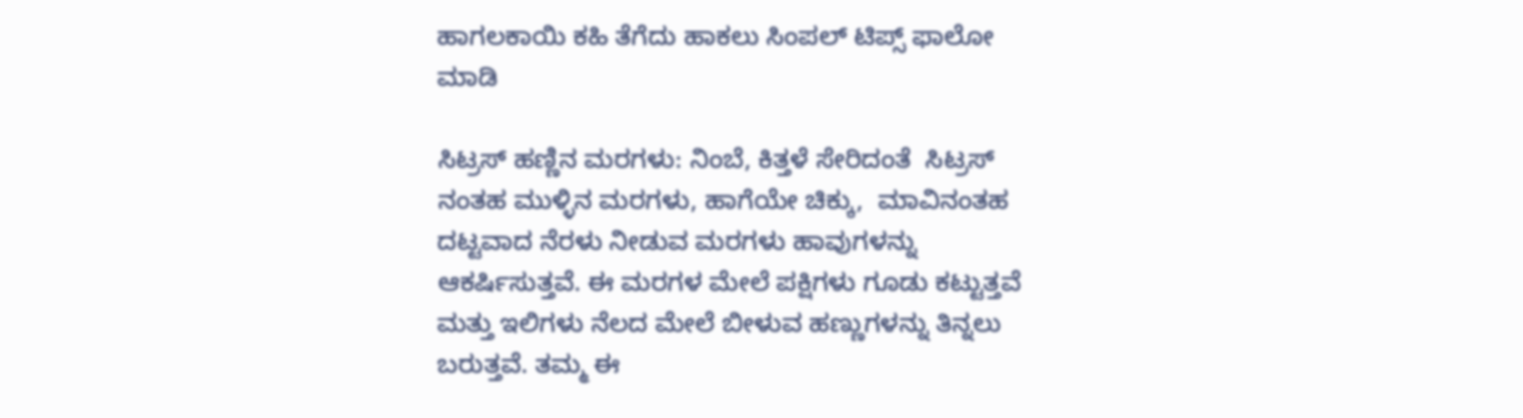ಹಾಗಲಕಾಯಿ ಕಹಿ ತೆಗೆದು ಹಾಕಲು ಸಿಂಪಲ್‌ ಟಿಪ್ಸ್‌ ಫಾಲೋ ಮಾಡಿ

ಸಿಟ್ರಸ್‌ ಹಣ್ಣಿನ ಮರಗಳು: ನಿಂಬೆ, ಕಿತ್ತಳೆ ಸೇರಿದಂತೆ  ಸಿಟ್ರಸ್ ನಂತಹ ಮುಳ್ಳಿನ ಮರಗಳು, ಹಾಗೆಯೇ ಚಿಕ್ಕು,  ಮಾವಿನಂತಹ ದಟ್ಟವಾದ ನೆರಳು ನೀಡುವ ಮರಗಳು ಹಾವುಗಳನ್ನು ಆಕರ್ಷಿಸುತ್ತವೆ. ಈ ಮರಗಳ ಮೇಲೆ ಪಕ್ಷಿಗಳು ಗೂಡು ಕಟ್ಟುತ್ತವೆ ಮತ್ತು ಇಲಿಗಳು ನೆಲದ ಮೇಲೆ ಬೀಳುವ ಹಣ್ಣುಗಳನ್ನು ತಿನ್ನಲು ಬರುತ್ತವೆ. ತಮ್ಮ ಈ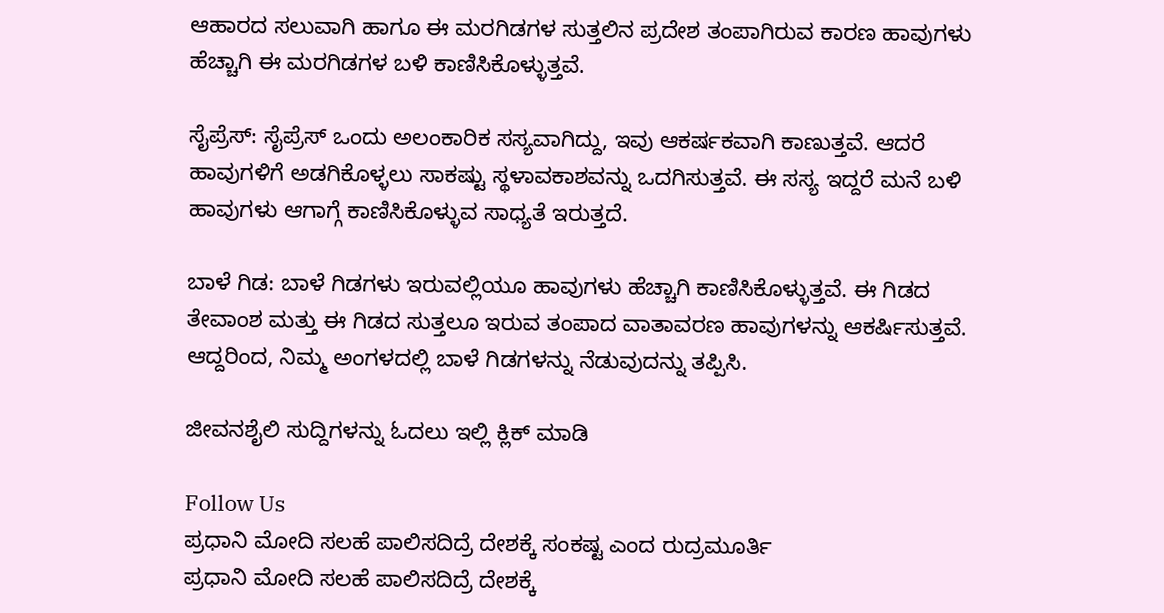ಆಹಾರದ ಸಲುವಾಗಿ ಹಾಗೂ ಈ ಮರಗಿಡಗಳ ಸುತ್ತಲಿನ ಪ್ರದೇಶ ತಂಪಾಗಿರುವ ಕಾರಣ ಹಾವುಗಳು ಹೆಚ್ಚಾಗಿ ಈ ಮರಗಿಡಗಳ ಬಳಿ ಕಾಣಿಸಿಕೊಳ್ಳುತ್ತವೆ.

ಸೈಪ್ರೆಸ್: ಸೈಪ್ರೆಸ್ ಒಂದು ಅಲಂಕಾರಿಕ ಸಸ್ಯವಾಗಿದ್ದು, ಇವು ಆಕರ್ಷಕವಾಗಿ ಕಾಣುತ್ತವೆ. ಆದರೆ ಹಾವುಗಳಿಗೆ ಅಡಗಿಕೊಳ್ಳಲು ಸಾಕಷ್ಟು ಸ್ಥಳಾವಕಾಶವನ್ನು ಒದಗಿಸುತ್ತವೆ. ಈ ಸಸ್ಯ ಇದ್ದರೆ ಮನೆ ಬಳಿ ಹಾವುಗಳು ಆಗಾಗ್ಗೆ ಕಾಣಿಸಿಕೊಳ್ಳುವ ಸಾಧ್ಯತೆ ಇರುತ್ತದೆ.

ಬಾಳೆ ಗಿಡ: ಬಾಳೆ ಗಿಡಗಳು ಇರುವಲ್ಲಿಯೂ ಹಾವುಗಳು ಹೆಚ್ಚಾಗಿ ಕಾಣಿಸಿಕೊಳ್ಳುತ್ತವೆ. ಈ ಗಿಡದ ತೇವಾಂಶ ಮತ್ತು ಈ ಗಿಡದ ಸುತ್ತಲೂ ಇರುವ ತಂಪಾದ ವಾತಾವರಣ ಹಾವುಗಳನ್ನು ಆಕರ್ಷಿಸುತ್ತವೆ. ಆದ್ದರಿಂದ, ನಿಮ್ಮ ಅಂಗಳದಲ್ಲಿ ಬಾಳೆ ಗಿಡಗಳನ್ನು ನೆಡುವುದನ್ನು ತಪ್ಪಿಸಿ.

ಜೀವನಶೈಲಿ ಸುದ್ದಿಗಳನ್ನು ಓದಲು ಇಲ್ಲಿ ಕ್ಲಿಕ್ ಮಾಡಿ

Follow Us
ಪ್ರಧಾನಿ ಮೋದಿ ಸಲಹೆ ಪಾಲಿಸದಿದ್ರೆ ದೇಶಕ್ಕೆ ಸಂಕಷ್ಟ ಎಂದ ರುದ್ರಮೂರ್ತಿ
ಪ್ರಧಾನಿ ಮೋದಿ ಸಲಹೆ ಪಾಲಿಸದಿದ್ರೆ ದೇಶಕ್ಕೆ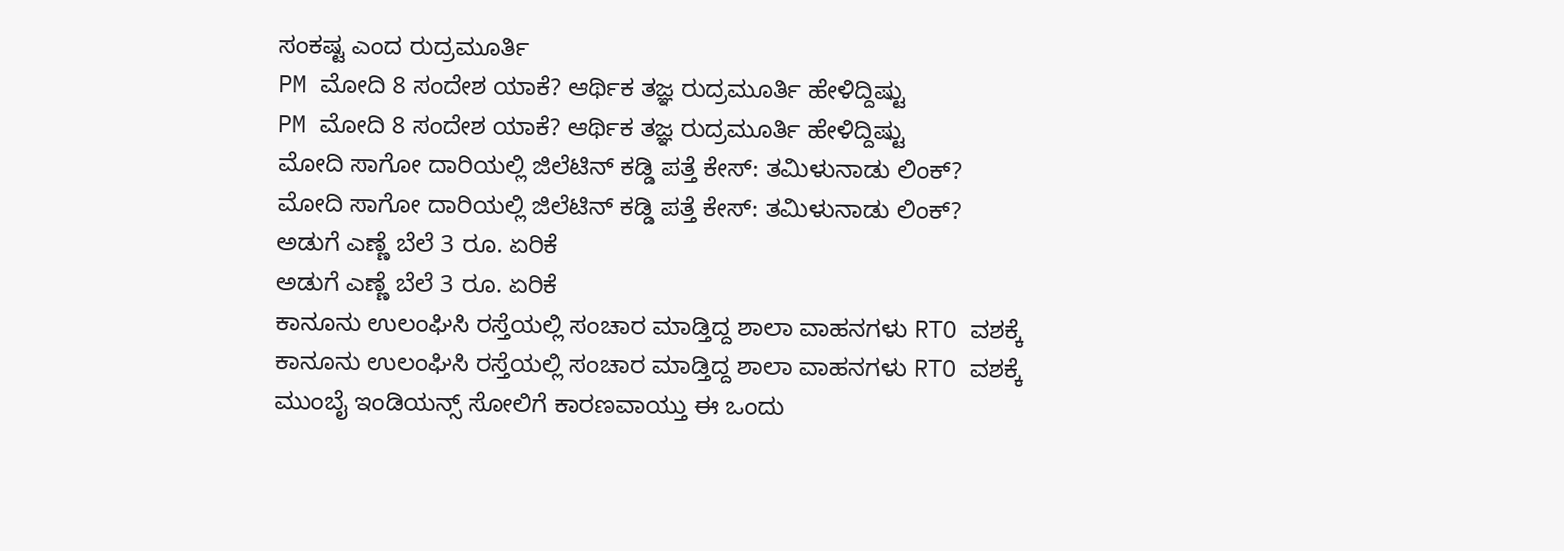ಸಂಕಷ್ಟ ಎಂದ ರುದ್ರಮೂರ್ತಿ
PM ಮೋದಿ 8 ಸಂದೇಶ ಯಾಕೆ? ಆರ್ಥಿಕ ತಜ್ಞ ರುದ್ರಮೂರ್ತಿ ಹೇಳಿದ್ದಿಷ್ಟು
PM ಮೋದಿ 8 ಸಂದೇಶ ಯಾಕೆ? ಆರ್ಥಿಕ ತಜ್ಞ ರುದ್ರಮೂರ್ತಿ ಹೇಳಿದ್ದಿಷ್ಟು
ಮೋದಿ ಸಾಗೋ ದಾರಿಯಲ್ಲಿ ಜಿಲೆಟಿನ್ ಕಡ್ಡಿ ಪತ್ತೆ ಕೇಸ್: ತಮಿಳುನಾಡು ಲಿಂಕ್?
ಮೋದಿ ಸಾಗೋ ದಾರಿಯಲ್ಲಿ ಜಿಲೆಟಿನ್ ಕಡ್ಡಿ ಪತ್ತೆ ಕೇಸ್: ತಮಿಳುನಾಡು ಲಿಂಕ್?
ಅಡುಗೆ ಎಣ್ಣೆ ಬೆಲೆ 3 ರೂ. ಏರಿಕೆ
ಅಡುಗೆ ಎಣ್ಣೆ ಬೆಲೆ 3 ರೂ. ಏರಿಕೆ
ಕಾನೂನು ಉಲಂಘಿಸಿ ರಸ್ತೆಯಲ್ಲಿ ಸಂಚಾರ ಮಾಡ್ತಿದ್ದ ಶಾಲಾ ವಾಹನಗಳು RTO ವಶಕ್ಕೆ
ಕಾನೂನು ಉಲಂಘಿಸಿ ರಸ್ತೆಯಲ್ಲಿ ಸಂಚಾರ ಮಾಡ್ತಿದ್ದ ಶಾಲಾ ವಾಹನಗಳು RTO ವಶಕ್ಕೆ
ಮುಂಬೈ ಇಂಡಿಯನ್ಸ್ ಸೋಲಿಗೆ ಕಾರಣವಾಯ್ತು ಈ ಒಂದು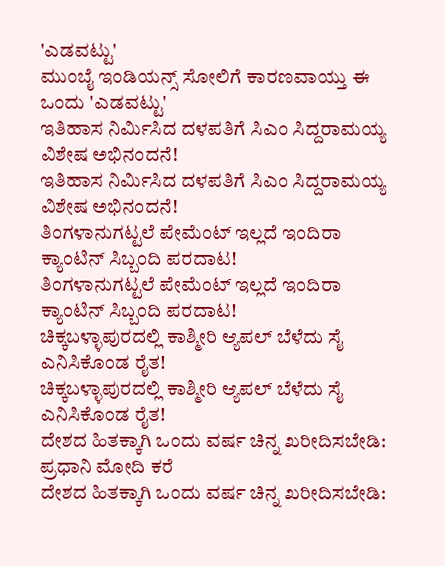'ಎಡವಟ್ಟು'
ಮುಂಬೈ ಇಂಡಿಯನ್ಸ್ ಸೋಲಿಗೆ ಕಾರಣವಾಯ್ತು ಈ ಒಂದು 'ಎಡವಟ್ಟು'
ಇತಿಹಾಸ ನಿರ್ಮಿಸಿದ ದಳಪತಿಗೆ ಸಿಎಂ ಸಿದ್ದರಾಮಯ್ಯ ವಿಶೇಷ ಅಭಿನಂದನೆ!
ಇತಿಹಾಸ ನಿರ್ಮಿಸಿದ ದಳಪತಿಗೆ ಸಿಎಂ ಸಿದ್ದರಾಮಯ್ಯ ವಿಶೇಷ ಅಭಿನಂದನೆ!
ತಿಂಗಳಾನುಗಟ್ಟಲೆ ಪೇಮೆಂಟ್ ಇಲ್ಲದೆ ಇಂದಿರಾ ಕ್ಯಾಂಟಿನ್ ಸಿಬ್ಬಂದಿ ಪರದಾಟ!
ತಿಂಗಳಾನುಗಟ್ಟಲೆ ಪೇಮೆಂಟ್ ಇಲ್ಲದೆ ಇಂದಿರಾ ಕ್ಯಾಂಟಿನ್ ಸಿಬ್ಬಂದಿ ಪರದಾಟ!
ಚಿಕ್ಕಬಳ್ಳಾಪುರದಲ್ಲಿ ಕಾಶ್ಮೀರಿ ಆ್ಯಪಲ್ ಬೆಳೆದು ಸೈ ಎನಿಸಿಕೊಂಡ ರೈತ!
ಚಿಕ್ಕಬಳ್ಳಾಪುರದಲ್ಲಿ ಕಾಶ್ಮೀರಿ ಆ್ಯಪಲ್ ಬೆಳೆದು ಸೈ ಎನಿಸಿಕೊಂಡ ರೈತ!
ದೇಶದ ಹಿತಕ್ಕಾಗಿ ಒಂದು ವರ್ಷ ಚಿನ್ನ ಖರೀದಿಸಬೇಡಿ: ಪ್ರಧಾನಿ ಮೋದಿ ಕರೆ
ದೇಶದ ಹಿತಕ್ಕಾಗಿ ಒಂದು ವರ್ಷ ಚಿನ್ನ ಖರೀದಿಸಬೇಡಿ: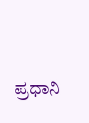ಪ್ರಧಾನಿ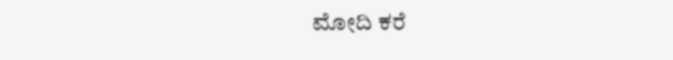ಮೋದಿ ಕರೆ